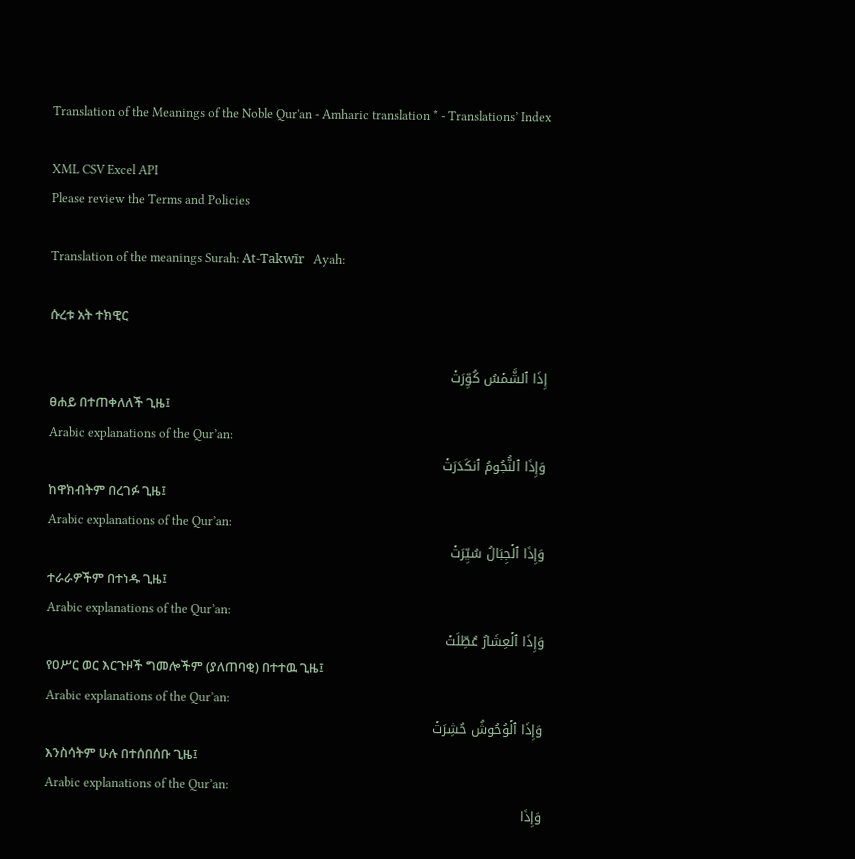Translation of the Meanings of the Noble Qur'an - Amharic translation * - Translations’ Index

XML CSV Excel API
Please review the Terms and Policies

Translation of the meanings Surah: At-Takwīr   Ayah:

ሱረቱ አት ተክዊር

إِذَا ٱلشَّمۡسُ كُوِّرَتۡ
ፀሐይ በተጠቀለለች ጊዜ፤
Arabic explanations of the Qur’an:
وَإِذَا ٱلنُّجُومُ ٱنكَدَرَتۡ
ከዋክብትም በረገፉ ጊዜ፤
Arabic explanations of the Qur’an:
وَإِذَا ٱلۡجِبَالُ سُيِّرَتۡ
ተራራዎችም በተነዱ ጊዜ፤
Arabic explanations of the Qur’an:
وَإِذَا ٱلۡعِشَارُ عُطِّلَتۡ
የዐሥር ወር እርጉዞች ግመሎችም (ያለጠባቂ) በተተዉ ጊዜ፤
Arabic explanations of the Qur’an:
وَإِذَا ٱلۡوُحُوشُ حُشِرَتۡ
እንስሳትም ሁሉ በተሰበሰቡ ጊዜ፤
Arabic explanations of the Qur’an:
وَإِذَا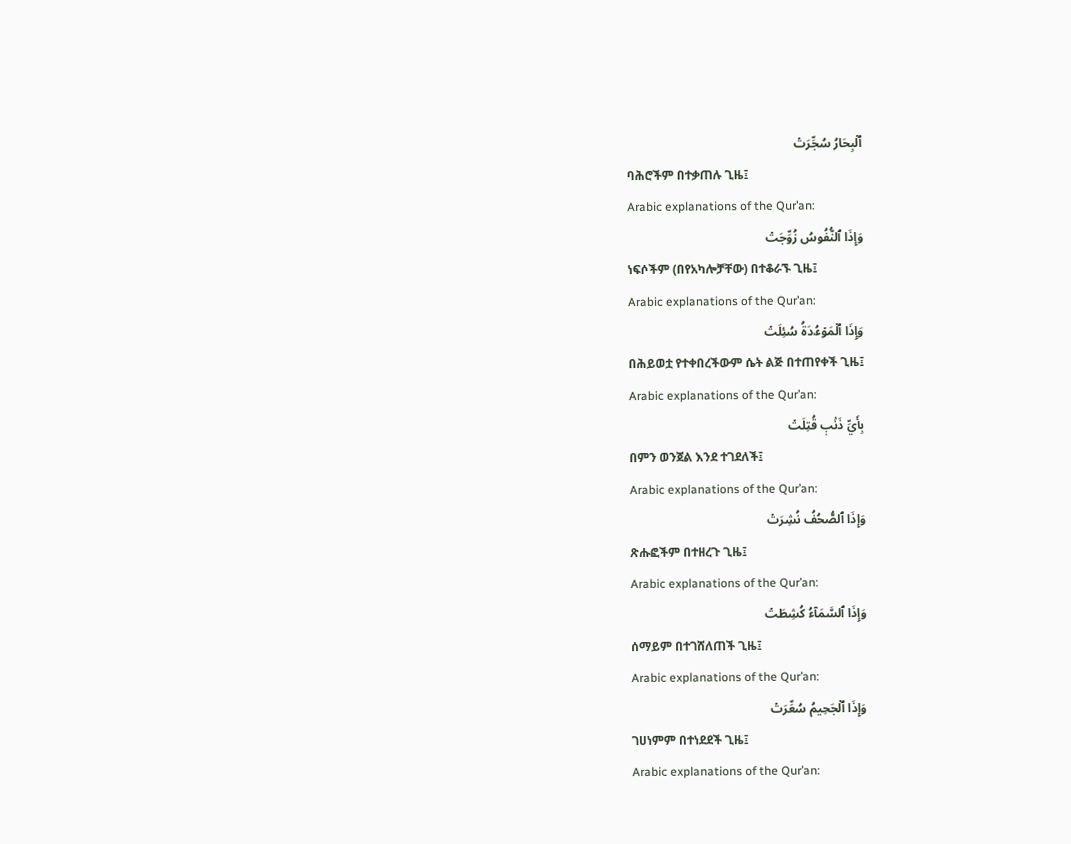ٱلۡبِحَارُ سُجِّرَتۡ
ባሕሮችም በተቃጠሉ ጊዜ፤
Arabic explanations of the Qur’an:
وَإِذَا ٱلنُّفُوسُ زُوِّجَتۡ
ነፍሶችም (በየአካሎቻቸው) በተቆራኙ ጊዜ፤
Arabic explanations of the Qur’an:
وَإِذَا ٱلۡمَوۡءُۥدَةُ سُئِلَتۡ
በሕይወቷ የተቀበረችውም ሴት ልጅ በተጠየቀች ጊዜ፤
Arabic explanations of the Qur’an:
بِأَيِّ ذَنۢبٖ قُتِلَتۡ
በምን ወንጀል እንደ ተገደለች፤
Arabic explanations of the Qur’an:
وَإِذَا ٱلصُّحُفُ نُشِرَتۡ
ጽሑፎችም በተዘረጉ ጊዜ፤
Arabic explanations of the Qur’an:
وَإِذَا ٱلسَّمَآءُ كُشِطَتۡ
ሰማይም በተገሸለጠች ጊዜ፤
Arabic explanations of the Qur’an:
وَإِذَا ٱلۡجَحِيمُ سُعِّرَتۡ
ገሀነምም በተነደደች ጊዜ፤
Arabic explanations of the Qur’an: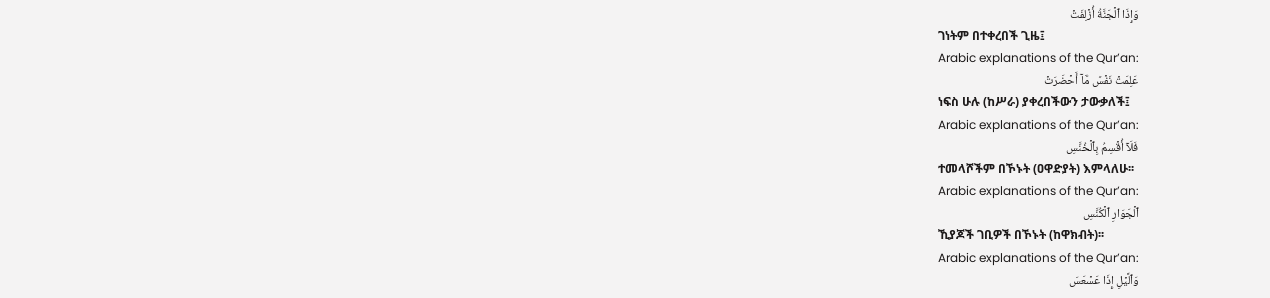وَإِذَا ٱلۡجَنَّةُ أُزۡلِفَتۡ
ገነትም በተቀረበች ጊዜ፤
Arabic explanations of the Qur’an:
عَلِمَتۡ نَفۡسٞ مَّآ أَحۡضَرَتۡ
ነፍስ ሁሉ (ከሥራ) ያቀረበችውን ታውቃለች፤
Arabic explanations of the Qur’an:
فَلَآ أُقۡسِمُ بِٱلۡخُنَّسِ
ተመላሾችም በኾኑት (ዐዋድያት) እምላለሁ፡፡
Arabic explanations of the Qur’an:
ٱلۡجَوَارِ ٱلۡكُنَّسِ
ኺያጆች ገቢዎች በኾኑት (ከዋክብት)፡፡
Arabic explanations of the Qur’an:
وَٱلَّيۡلِ إِذَا عَسۡعَسَ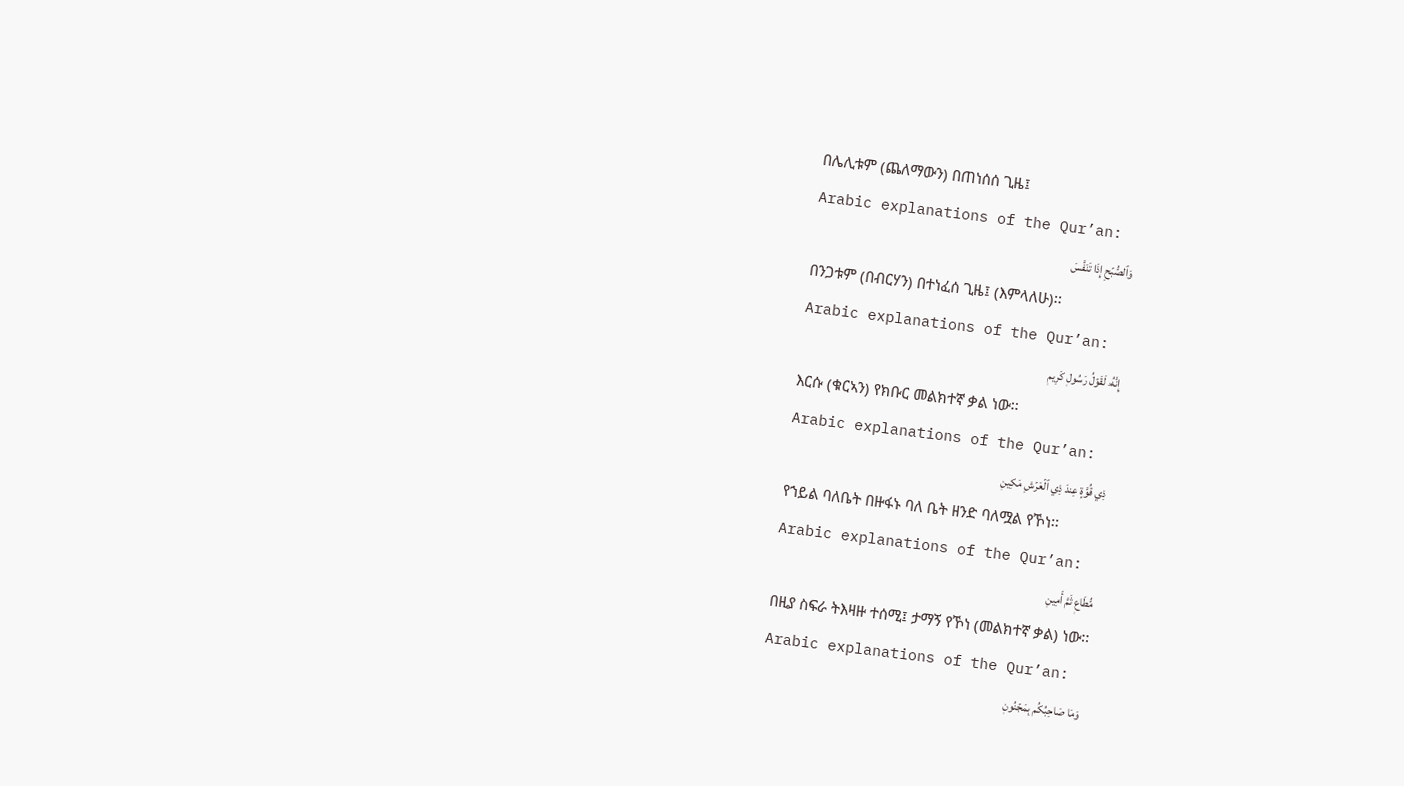በሌሊቱም (ጨለማውን) በጠነሰሰ ጊዜ፤
Arabic explanations of the Qur’an:
وَٱلصُّبۡحِ إِذَا تَنَفَّسَ
በንጋቱም (በብርሃን) በተነፈሰ ጊዜ፤ (እምላለሁ)፡፡
Arabic explanations of the Qur’an:
إِنَّهُۥ لَقَوۡلُ رَسُولٖ كَرِيمٖ
እርሱ (ቁርኣን) የክቡር መልክተኛ ቃል ነው፡፡
Arabic explanations of the Qur’an:
ذِي قُوَّةٍ عِندَ ذِي ٱلۡعَرۡشِ مَكِينٖ
የኀይል ባለቤት በዙፋኑ ባለ ቤት ዘንድ ባለሟል የኾነ፡፡
Arabic explanations of the Qur’an:
مُّطَاعٖ ثَمَّ أَمِينٖ
በዚያ ስፍራ ትእዛዙ ተሰሚ፤ ታማኝ የኾነ (መልክተኛ ቃል) ነው፡፡
Arabic explanations of the Qur’an:
وَمَا صَاحِبُكُم بِمَجۡنُونٖ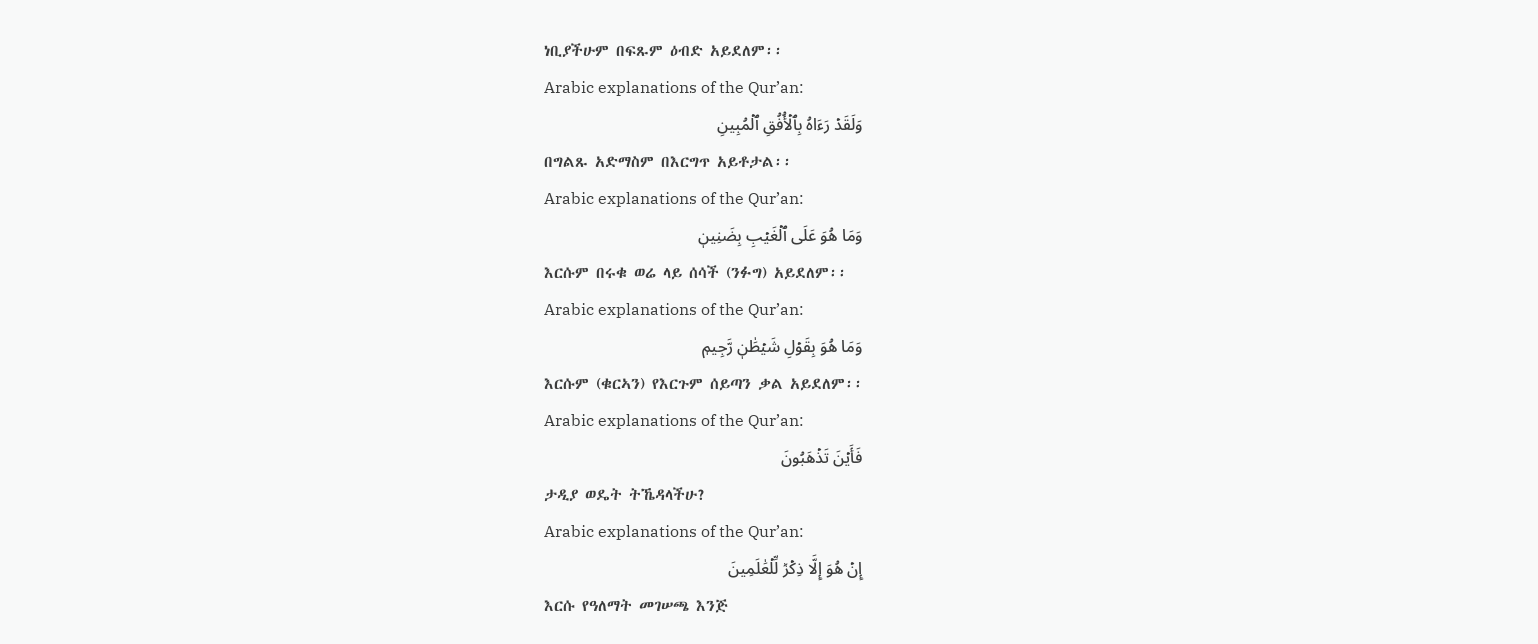ነቢያችሁም በፍጹም ዕብድ አይደለም፡፡
Arabic explanations of the Qur’an:
وَلَقَدۡ رَءَاهُ بِٱلۡأُفُقِ ٱلۡمُبِينِ
በግልጹ አድማስም በእርግጥ አይቶታል፡፡
Arabic explanations of the Qur’an:
وَمَا هُوَ عَلَى ٱلۡغَيۡبِ بِضَنِينٖ
እርሱም በሩቁ ወሬ ላይ ሰሳች (ንፉግ) አይደለም፡፡
Arabic explanations of the Qur’an:
وَمَا هُوَ بِقَوۡلِ شَيۡطَٰنٖ رَّجِيمٖ
እርሱም (ቁርኣን) የእርጉም ሰይጣን ቃል አይደለም፡፡
Arabic explanations of the Qur’an:
فَأَيۡنَ تَذۡهَبُونَ
ታዲያ ወዴት ትኼዳላችሁ?
Arabic explanations of the Qur’an:
إِنۡ هُوَ إِلَّا ذِكۡرٞ لِّلۡعَٰلَمِينَ
እርሱ የዓለማት መገሠጫ እንጅ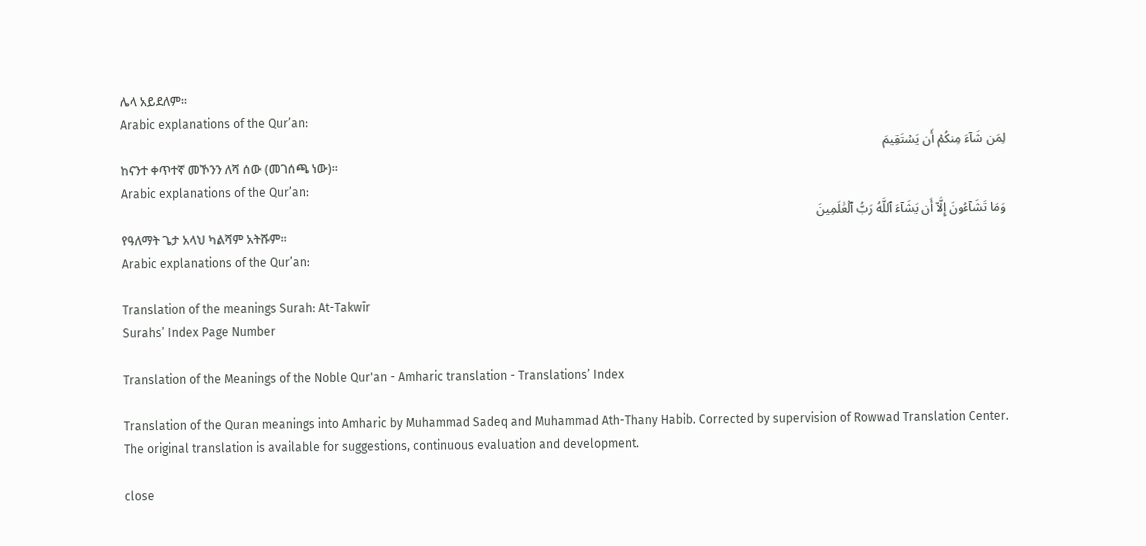ሌላ አይደለም፡፡
Arabic explanations of the Qur’an:
لِمَن شَآءَ مِنكُمۡ أَن يَسۡتَقِيمَ
ከናንተ ቀጥተኛ መኾንን ለሻ ሰው (መገሰጫ ነው)፡፡
Arabic explanations of the Qur’an:
وَمَا تَشَآءُونَ إِلَّآ أَن يَشَآءَ ٱللَّهُ رَبُّ ٱلۡعَٰلَمِينَ
የዓለማት ጌታ አላህ ካልሻም አትሹም፡፡
Arabic explanations of the Qur’an:

Translation of the meanings Surah: At-Takwīr
Surahs’ Index Page Number

Translation of the Meanings of the Noble Qur'an - Amharic translation - Translations’ Index

Translation of the Quran meanings into Amharic by Muhammad Sadeq and Muhammad Ath-Thany Habib. Corrected by supervision of Rowwad Translation Center. The original translation is available for suggestions, continuous evaluation and development.

close